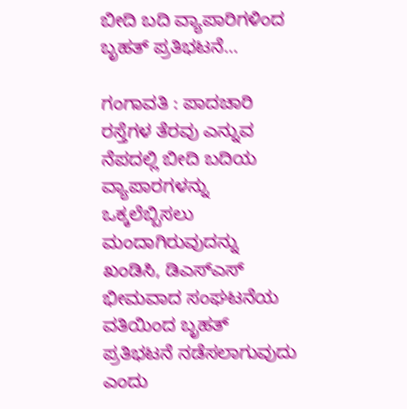ಬೀದಿ ಬದಿ ವ್ಯಾಪಾರಿಗಳಿಂದ ಬೃಹತ್ ಪ್ರತಿಭಟನೆ…

ಗಂಗಾವತಿ : ಪಾದಚಾರಿ ರಸ್ತೆಗಳ ತೆರವು ಎನ್ನುವ ನೆಪದಲ್ಲಿ ಬೀದಿ ಬದಿಯ ವ್ಯಾಪಾರಗಳನ್ನು ಒಕ್ಕಲೆಬ್ಬಿಸಲು ಮಂದಾಗಿರುವುದನ್ನು ಖಂಡಿಸಿ, ಡಿಎಸ್ಎಸ್ ಭೀಮವಾದ ಸಂಘಟನೆಯ ವತಿಯಿಂದ ಬೃಹತ್ ಪ್ರತಿಭಟನೆ ನಡೆಸಲಾಗುವುದು ಎಂದು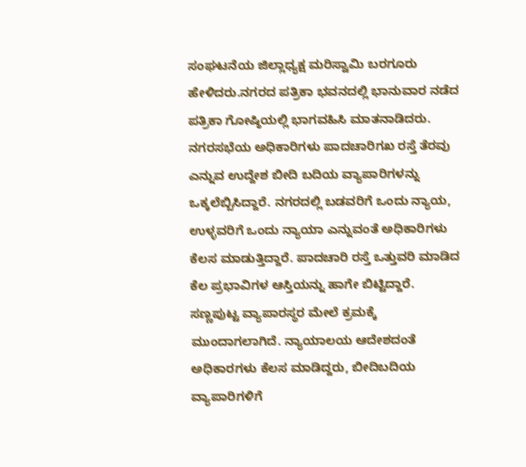ಸಂಘಟನೆಯ ಜಿಲ್ಲಾಧ್ಯಕ್ಷ ಮರಿಸ್ವಾಮಿ ಬರಗೂರು ಹೇಳಿದರು.ನಗರದ ಪತ್ರಿಕಾ ಭವನದಲ್ಲಿ ಭಾನುವಾರ ನಡೆದ ಪತ್ರಿಕಾ ಗೋಷ್ಠಿಯಲ್ಲಿ ಭಾಗವಹಿಸಿ ಮಾತನಾಡಿದರು. ನಗರಸಭೆಯ ಅಧಿಕಾರಿಗಳು ಪಾದಚಾರಿಗಖ ರಸ್ತೆ ತೆರವು ಎನ್ನುವ ಉದ್ದೇಶ ಬೀದಿ ಬದಿಯ ವ್ಯಾಪಾರಿಗಳನ್ನು ಒಕ್ಕಲೆಬ್ಬಿಸಿದ್ದಾರೆ. ನಗರದಲ್ಲಿ ಬಡವರಿಗೆ ಒಂದು ನ್ಯಾಯ, ಉಳ್ಳವರಿಗೆ ಒಂದು ನ್ಯಾಯಾ ಎನ್ನುವಂತೆ ಅಧಿಕಾರಿಗಳು ಕೆಲಸ ಮಾಡುತ್ತಿದ್ದಾರೆ. ಪಾದಚಾರಿ ರಸ್ತೆ ಒತ್ತುವರಿ ಮಾಡಿದ ಕೆಲ ಪ್ರಭಾವಿಗಳ ಆಸ್ತಿಯನ್ನು ಹಾಗೇ ಬಿಟ್ಟಿದ್ದಾರೆ. ಸಣ್ಣಪುಟ್ಟ ವ್ಯಾಪಾರಸ್ಥರ ಮೇಲೆ ಕ್ರಮಕ್ಕೆ ಮುಂದಾಗಲಾಗಿದೆ. ನ್ಯಾಯಾಲಯ ಆದೇಶದಂತೆ ಅಧಿಕಾರಗಳು ಕೆಲಸ ಮಾಡಿದ್ದರು, ಬೀದಿಬದಿಯ ವ್ಯಾಪಾರಿಗಳಿಗೆ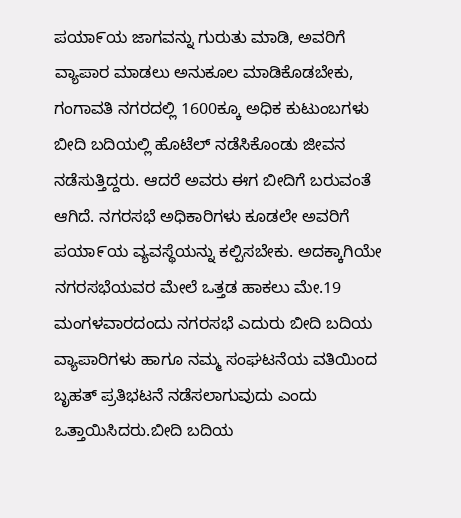ಪಯಾ೯ಯ ಜಾಗವನ್ನು ಗುರುತು ಮಾಡಿ, ಅವರಿಗೆ ವ್ಯಾಪಾರ ಮಾಡಲು ಅನುಕೂಲ ಮಾಡಿಕೊಡಬೇಕು, ಗಂಗಾವತಿ ನಗರದಲ್ಲಿ 1600ಕ್ಕೂ ಅಧಿಕ ಕುಟುಂಬಗಳು ಬೀದಿ ಬದಿಯಲ್ಲಿ ಹೊಟೆಲ್ ನಡೆಸಿಕೊಂಡು ಜೀವನ ನಡೆಸುತ್ತಿದ್ದರು. ಆದರೆ ಅವರು ಈಗ ಬೀದಿಗೆ ಬರುವಂತೆ ಆಗಿದೆ. ನಗರಸಭೆ ಅಧಿಕಾರಿಗಳು ಕೂಡಲೇ ಅವರಿಗೆ ಪಯಾ೯ಯ ವ್ಯವಸ್ಥೆಯನ್ನು ಕಲ್ಪಿಸಬೇಕು. ಅದಕ್ಕಾಗಿಯೇ ನಗರಸಭೆಯವರ ಮೇಲೆ ಒತ್ತಡ ಹಾಕಲು ಮೇ.19 ಮಂಗಳವಾರದಂದು ನಗರಸಭೆ ಎದುರು ಬೀದಿ ಬದಿಯ ವ್ಯಾಪಾರಿಗಳು ಹಾಗೂ ನಮ್ಮ ಸಂಘಟನೆಯ ವತಿಯಿಂದ ಬೃಹತ್ ಪ್ರತಿಭಟನೆ ನಡೆಸಲಾಗುವುದು ಎಂದು ಒತ್ತಾಯಿಸಿದರು.ಬೀದಿ ಬದಿಯ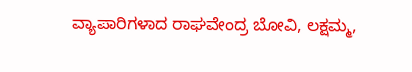ವ್ಯಾಪಾರಿಗಳಾದ ರಾಘವೇಂದ್ರ ಬೋವಿ, ಲಕ್ಷಮ್ಮ,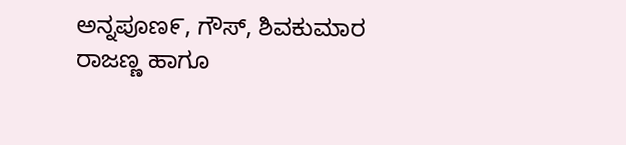ಅನ್ನಪೂಣ೯, ಗೌಸ್, ಶಿವಕುಮಾರ ರಾಜಣ್ಣ ಹಾಗೂ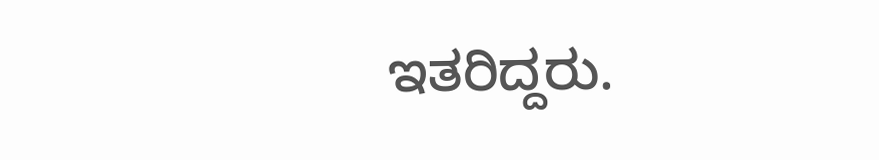ಇತರಿದ್ದರು.